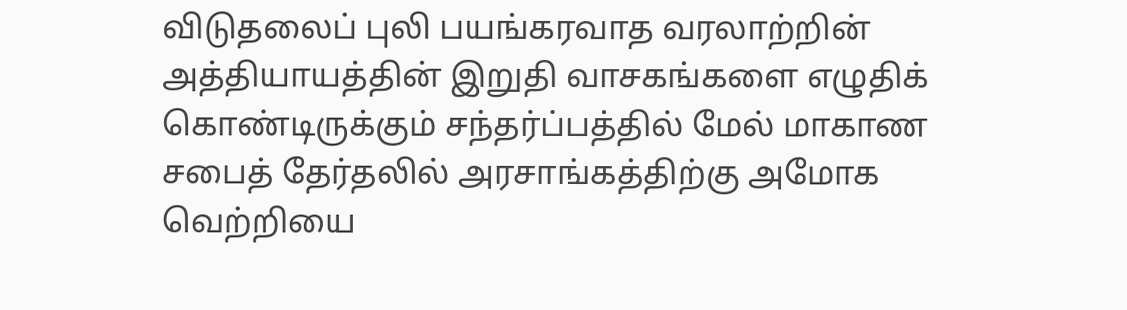விடுதலைப் புலி பயங்கரவாத வரலாற்றின் அத்தியாயத்தின் இறுதி வாசகங்களை எழுதிக் கொண்டிருக்கும் சந்தர்ப்பத்தில் மேல் மாகாண சபைத் தேர்தலில் அரசாங்கத்திற்கு அமோக வெற்றியை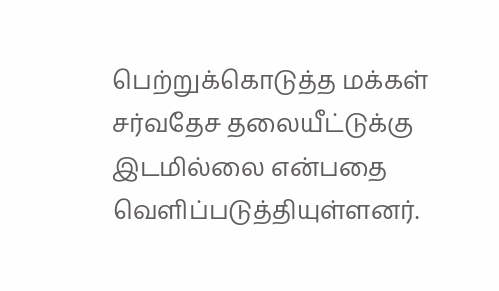பெற்றுக்கொடுத்த மக்கள் சர்வதேச தலையீட்டுக்கு இடமில்லை என்பதை வெளிப்படுத்தியுள்ளனர்.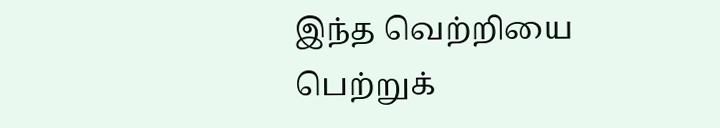இந்த வெற்றியை பெற்றுக்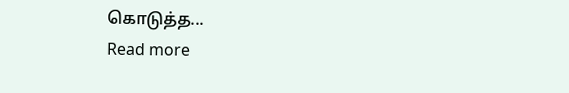கொடுத்த...
Read more